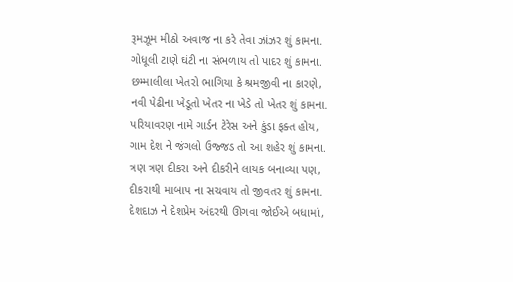રૂમઝૂમ મીઠો અવાજ ના કરે તેવા ઝાંઝર શું કામના.
ગોધૂલી ટાણે ઘંટી ના સંભળાય તો પાદર શું કામના.
છમ્માલીલા ખેતરો ભાગિયા કે શ્રમજીવી ના કારણે,
નવી પેઢીના ખેડૂતો ખેતર ના ખેડે તો ખેતર શું કામના.
પરિયાવરણ નામે ગાર્ડન ટેરેસ અને કુંડા ફક્ત હોય,
ગામ દેશ ને જંગલો ઉજ્જડ તો આ શહેર શું કામના.
ત્રણ ત્રણ દીકરા અને દીકરીને લાયક બનાવ્યા પણ,
દીકરાથી માબાપ ના સચવાય તો જીવતર શું કામના.
દેશદાઝ ને દેશપ્રેમ અંદરથી ઊગવા જોઈએ બધામાં,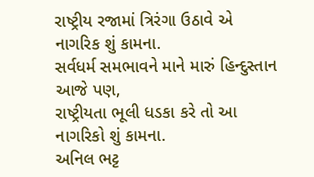રાષ્ટ્રીય રજામાં ત્રિરંગા ઉઠાવે એ નાગરિક શું કામના.
સર્વધર્મ સમભાવને માને મારું હિન્દુસ્તાન આજે પણ,
રાષ્ટ્રીયતા ભૂલી ધડકા કરે તો આ નાગરિકો શું કામના.
અનિલ ભટ્ટ